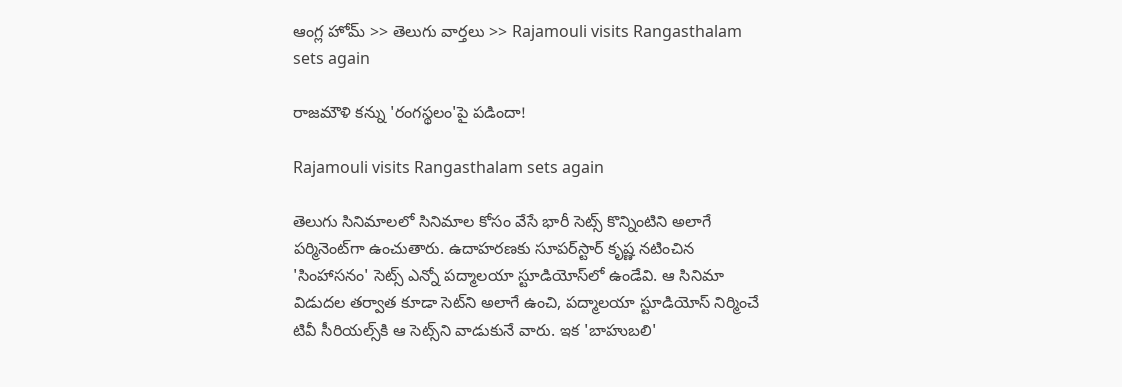ఆంగ్ల హోమ్ >> తెలుగు వార్తలు >> Rajamouli visits Rangasthalam sets again

రాజమౌళి కన్ను 'రంగస్థలం'పై పడిందా!

Rajamouli visits Rangasthalam sets again

తెలుగు సినిమాలలో సినిమాల కోసం వేసే భారీ సెట్స్‌ కొన్నింటిని అలాగే పర్మినెంట్‌గా ఉంచుతారు. ఉదాహరణకు సూపర్‌స్టార్‌ కృష్ణ నటించిన 'సింహాసనం' సెట్స్‌ ఎన్నో పద్మాలయా స్టూడియోస్‌లో ఉండేవి. ఆ సినిమా విడుదల తర్వాత కూడా సెట్‌ని అలాగే ఉంచి, పద్మాలయా స్టూడియోస్‌ నిర్మించే టివీ సీరియల్స్‌కి ఆ సెట్స్‌ని వాడుకునే వారు. ఇక 'బాహుబలి'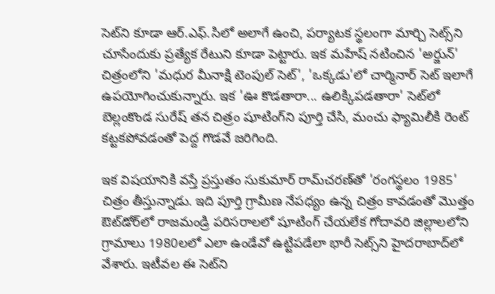సెట్‌ని కూడా ఆర్‌.ఎఫ్‌.సిలో అలాగే ఉంచి, పర్యాటక స్థలంగా మార్చి సెట్స్‌ని చూసేందుకు ప్రత్యేక రేటుని కూడా పెట్టారు. ఇక మహేష్‌ నటించిన 'అర్జున్‌' చిత్రంలోని 'మధుర మీనాక్షి టెంపుల్‌ సెట్‌', 'ఒక్కడు'లో చార్మినార్‌ సెట్‌ ఇలాగే ఉపయోగించుకున్నారు. ఇక 'ఊ కొడతారా... ఉలిక్కిపడతారా' సెట్‌లో బెల్లంకొండ సురేష్‌ తన చిత్రం షూటింగ్‌ని పూర్తి చేసి, మంచు ఫ్యామిలీకి రెంట్‌ కట్టకపోవడంతో పెద్ద గొడవే జరిగింది.

ఇక విషయానికి వస్తే ప్రస్తుతం సుకుమార్‌ రామ్‌చరణ్‌తో 'రంగస్థలం 1985' చిత్రం తీస్తున్నాడు. ఇది పూర్తి గ్రామీణ నేపధ్యం ఉన్న చిత్రం కావడంతో మొత్తం ఔట్‌డోర్‌లో రాజమండ్రి పరిసరాలలో షూటింగ్‌ చేయలేక గోదావరి జిల్లాలలోని గ్రామాలు 1980లలో ఎలా ఉండేవో ఉట్టిపడేలా భారీ సెట్స్‌ని హైదరాబాద్‌లో వేశారు. ఇటీవల ఈ సెట్‌ని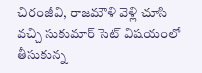చిరంజీవి, రాజమౌళి వెళ్లి చూసి వచ్చి సుకుమార్‌ సెట్‌ విషయంలో తీసుకున్న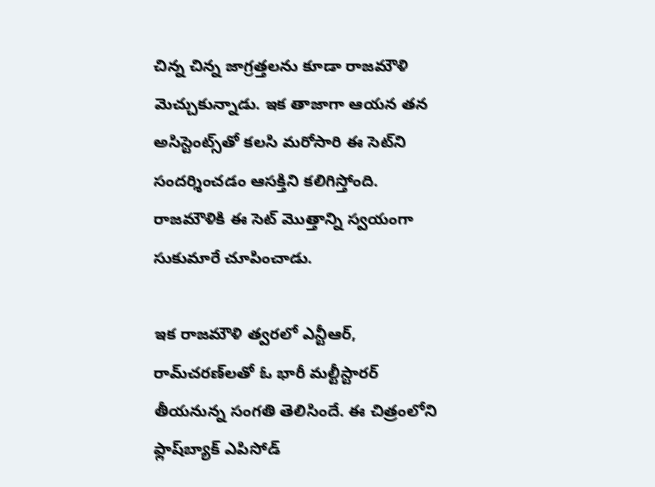చిన్న చిన్న జాగ్రత్తలను కూడా రాజమౌళి మెచ్చుకున్నాడు. ఇక తాజాగా ఆయన తన అసిస్టెంట్స్‌తో కలసి మరోసారి ఈ సెట్‌ని సందర్శించడం ఆసక్తిని కలిగిస్తోంది. రాజమౌళికి ఈ సెట్‌ మొత్తాన్ని స్వయంగా సుకుమారే చూపించాడు.

ఇక రాజమౌళి త్వరలో ఎన్టీఆర్‌, రామ్‌చరణ్‌లతో ఓ భారీ మల్టీస్టారర్‌ తీయనున్న సంగతి తెలిసిందే. ఈ చిత్రంలోని ఫ్లాష్‌బ్యాక్‌ ఎపిసోడ్‌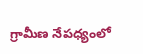గ్రామీణ నేపధ్యంలో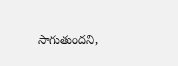సాగుతుందని,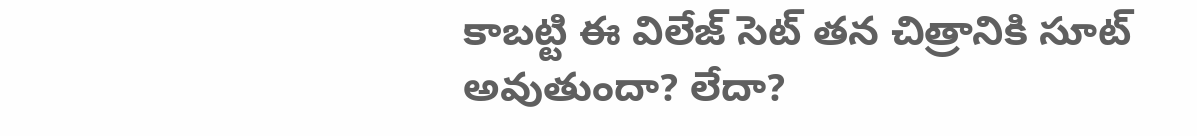కాబట్టి ఈ విలేజ్‌ సెట్‌ తన చిత్రానికి సూట్‌ అవుతుందా? లేదా?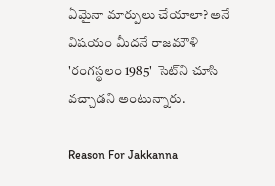ఏమైనా మార్పులు చేయాలా? అనే విషయం మీదనే రాజమౌళి 'రంగస్థలం 1985'  సెట్‌ని చూసి వచ్చాడని అంటున్నారు.

Reason For Jakkanna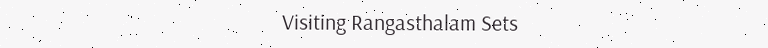Visiting Rangasthalam Sets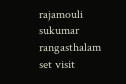rajamouli
sukumar
rangasthalam
set visit